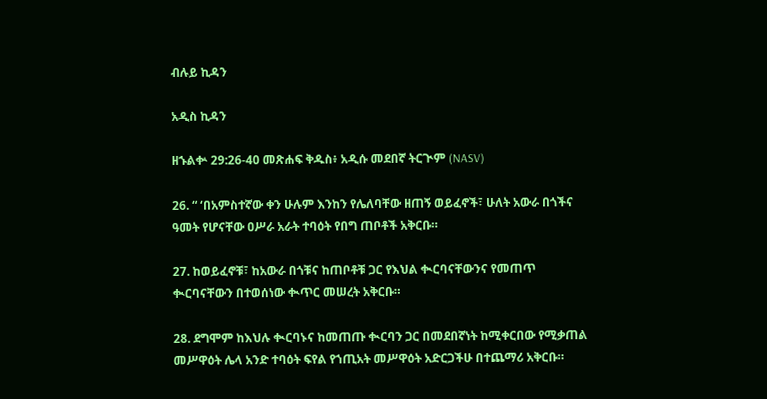ብሉይ ኪዳን

አዲስ ኪዳን

ዘኁልቍ 29:26-40 መጽሐፍ ቅዱስ፥ አዲሱ መደበኛ ትርጒም (NASV)

26. “ ‘በአምስተኛው ቀን ሁሉም እንከን የሌለባቸው ዘጠኝ ወይፈኖች፣ ሁለት አውራ በጎችና ዓመት የሆናቸው ዐሥራ አራት ተባዕት የበግ ጠቦቶች አቅርቡ።

27. ከወይፈኖቹ፣ ከአውራ በጎቹና ከጠቦቶቹ ጋር የእህል ቊርባናቸውንና የመጠጥ ቊርባናቸውን በተወሰነው ቊጥር መሠረት አቅርቡ።

28. ደግሞም ከእህሉ ቊርባኑና ከመጠጡ ቊርባን ጋር በመደበኛነት ከሚቀርበው የሚቃጠል መሥዋዕት ሌላ አንድ ተባዕት ፍየል የኀጢአት መሥዋዕት አድርጋችሁ በተጨማሪ አቅርቡ።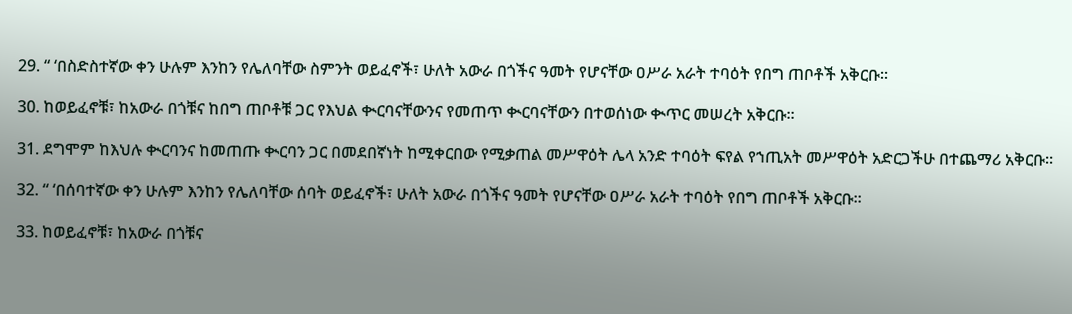29. “ ‘በስድስተኛው ቀን ሁሉም እንከን የሌለባቸው ስምንት ወይፈኖች፣ ሁለት አውራ በጎችና ዓመት የሆናቸው ዐሥራ አራት ተባዕት የበግ ጠቦቶች አቅርቡ።

30. ከወይፈኖቹ፣ ከአውራ በጎቹና ከበግ ጠቦቶቹ ጋር የእህል ቊርባናቸውንና የመጠጥ ቊርባናቸውን በተወሰነው ቊጥር መሠረት አቅርቡ።

31. ደግሞም ከእህሉ ቊርባንና ከመጠጡ ቊርባን ጋር በመደበኛነት ከሚቀርበው የሚቃጠል መሥዋዕት ሌላ አንድ ተባዕት ፍየል የኀጢአት መሥዋዕት አድርጋችሁ በተጨማሪ አቅርቡ።

32. “ ‘በሰባተኛው ቀን ሁሉም እንከን የሌለባቸው ሰባት ወይፈኖች፣ ሁለት አውራ በጎችና ዓመት የሆናቸው ዐሥራ አራት ተባዕት የበግ ጠቦቶች አቅርቡ።

33. ከወይፈኖቹ፣ ከአውራ በጎቹና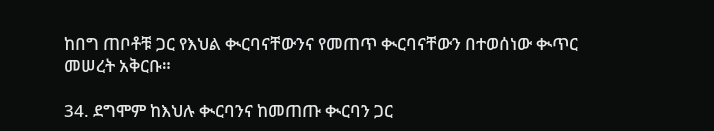ከበግ ጠቦቶቹ ጋር የእህል ቊርባናቸውንና የመጠጥ ቊርባናቸውን በተወሰነው ቊጥር መሠረት አቅርቡ።

34. ደግሞም ከእህሉ ቊርባንና ከመጠጡ ቊርባን ጋር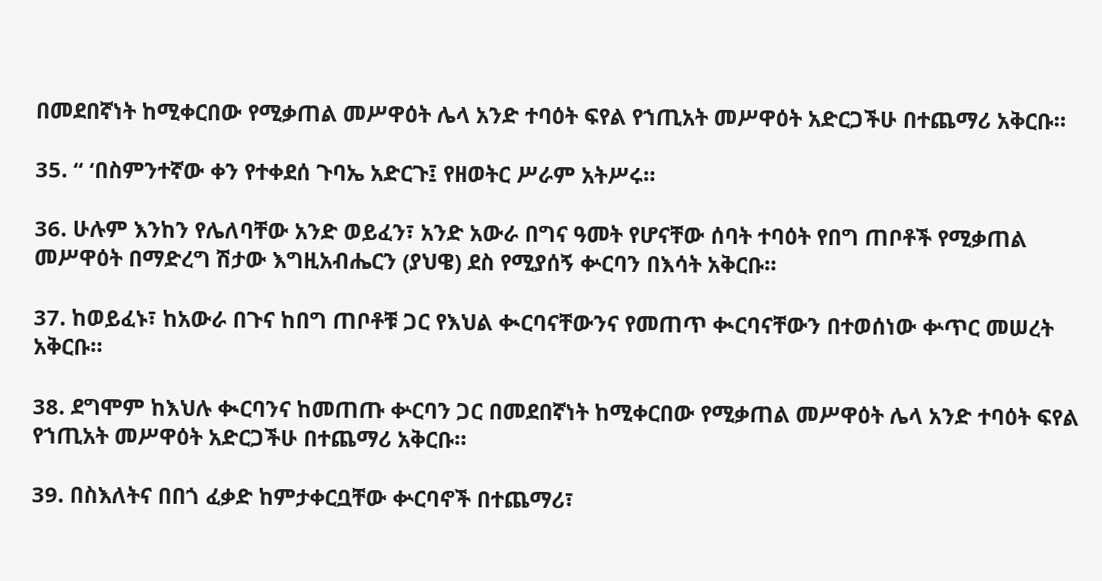በመደበኛነት ከሚቀርበው የሚቃጠል መሥዋዕት ሌላ አንድ ተባዕት ፍየል የኀጢአት መሥዋዕት አድርጋችሁ በተጨማሪ አቅርቡ።

35. “ ‘በስምንተኛው ቀን የተቀደሰ ጉባኤ አድርጉ፤ የዘወትር ሥራም አትሥሩ።

36. ሁሉም እንከን የሌለባቸው አንድ ወይፈን፣ አንድ አውራ በግና ዓመት የሆናቸው ሰባት ተባዕት የበግ ጠቦቶች የሚቃጠል መሥዋዕት በማድረግ ሽታው እግዚአብሔርን (ያህዌ) ደስ የሚያሰኝ ቍርባን በእሳት አቅርቡ።

37. ከወይፈኑ፣ ከአውራ በጉና ከበግ ጠቦቶቹ ጋር የእህል ቊርባናቸውንና የመጠጥ ቊርባናቸውን በተወሰነው ቍጥር መሠረት አቅርቡ።

38. ደግሞም ከእህሉ ቊርባንና ከመጠጡ ቍርባን ጋር በመደበኛነት ከሚቀርበው የሚቃጠል መሥዋዕት ሌላ አንድ ተባዕት ፍየል የኀጢአት መሥዋዕት አድርጋችሁ በተጨማሪ አቅርቡ።

39. በስእለትና በበጎ ፈቃድ ከምታቀርቧቸው ቍርባኖች በተጨማሪ፣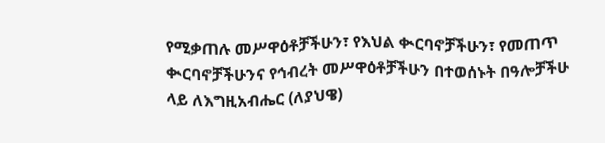የሚቃጠሉ መሥዋዕቶቻችሁን፣ የእህል ቊርባኖቻችሁን፣ የመጠጥ ቊርባኖቻችሁንና የኅብረት መሥዋዕቶቻችሁን በተወሰኑት በዓሎቻችሁ ላይ ለእግዚአብሔር (ለያህዌ)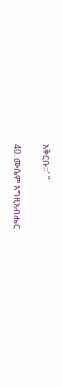አቅርቡ።’ ”

40. ሙሴም እግዚአብሔር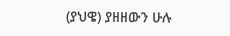(ያህዌ) ያዘዘውን ሁሉ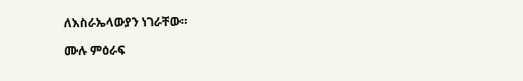ለእስራኤላውያን ነገራቸው።

ሙሉ ምዕራፍ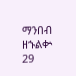ማንበብ ዘኁልቍ 29